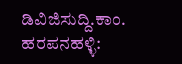ಡಿವಿಜಿಸುದ್ದಿ.ಕಾಂ. ಹರಪನಹಳ್ಳಿ: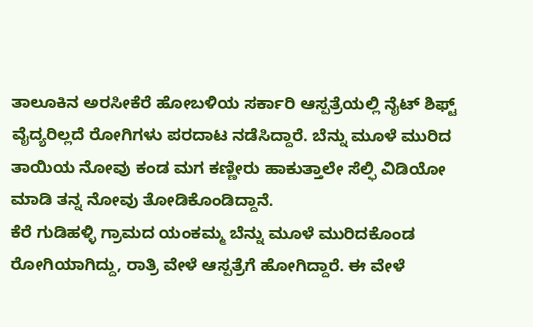ತಾಲೂಕಿನ ಅರಸೀಕೆರೆ ಹೋಬಳಿಯ ಸರ್ಕಾರಿ ಆಸ್ಪತ್ರೆಯಲ್ಲಿ ನೈಟ್ ಶಿಫ್ಟ್ ವೈದ್ಯರಿಲ್ಲದೆ ರೋಗಿಗಳು ಪರದಾಟ ನಡೆಸಿದ್ದಾರೆ. ಬೆನ್ನು ಮೂಳೆ ಮುರಿದ ತಾಯಿಯ ನೋವು ಕಂಡ ಮಗ ಕಣ್ಣೀರು ಹಾಕುತ್ತಾಲೇ ಸೆಲ್ಫಿ ವಿಡಿಯೋ ಮಾಡಿ ತನ್ನ ನೋವು ತೋಡಿಕೊಂಡಿದ್ದಾನೆ.
ಕೆರೆ ಗುಡಿಹಳ್ಳಿ ಗ್ರಾಮದ ಯಂಕಮ್ಮ ಬೆನ್ನು ಮೂಳೆ ಮುರಿದಕೊಂಡ ರೋಗಿಯಾಗಿದ್ದು, ರಾತ್ರಿ ವೇಳೆ ಆಸ್ಪತ್ರೆಗೆ ಹೋಗಿದ್ದಾರೆ. ಈ ವೇಳೆ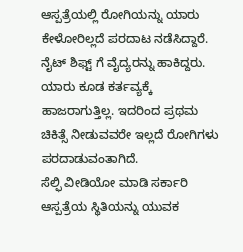ಆಸ್ಪತ್ರೆಯಲ್ಲಿ ರೋಗಿಯನ್ನು ಯಾರು ಕೇಳೋರಿಲ್ಲದೆ ಪರದಾಟ ನಡೆಸಿದ್ದಾರೆ. ನೈಟ್ ಶಿಫ್ಟ್ ಗೆ ವೈದ್ಯರನ್ನು ಹಾಕಿದ್ದರು. ಯಾರು ಕೂಡ ಕರ್ತವ್ಯಕ್ಕೆ ಹಾಜರಾಗುತ್ತಿಲ್ಲ. ಇದರಿಂದ ಪ್ರಥಮ ಚಿಕಿತ್ಸೆ ನೀಡುವವರೇ ಇಲ್ಲದೆ ರೋಗಿಗಳು ಪರದಾಡುವಂತಾಗಿದೆ.
ಸೆಲ್ಫಿ ವೀಡಿಯೋ ಮಾಡಿ ಸರ್ಕಾರಿ ಆಸ್ಪತ್ರೆಯ ಸ್ಥಿತಿಯನ್ನು ಯುವಕ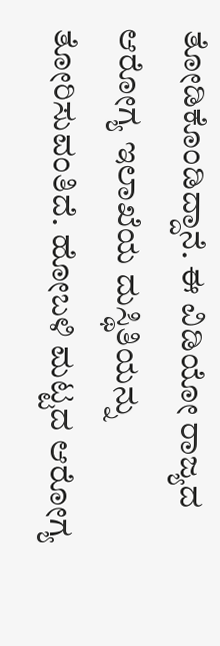ತೋಡಿಕೊಂಡಿದ್ದಾನೆ. ಈ ವಿಡಿಯೋ ರಾಜ್ಯದ ಆರೋಗ್ಯ ಇಲಾಖೆಯ ದುಸ್ಥಿತಿಯನ್ನು ತೋರಿಸುವಂತಿದೆ. ಹೋಬಳಿ ಮಟ್ಟದ ಆರೋಗ್ಯ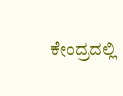ಕೇಂದ್ರದಲ್ಲಿ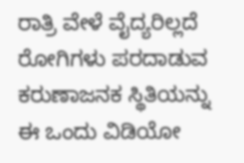ರಾತ್ರಿ ವೇಳೆ ವೈದ್ಯರಿಲ್ಲದೆ ರೋಗಿಗಳು ಪರದಾಡುವ ಕರುಣಾಜನಕ ಸ್ಥಿತಿಯನ್ನು ಈ ಒಂದು ವಿಡಿಯೋ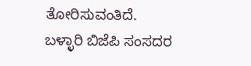ತೋರಿಸುವಂತಿದೆ.
ಬಳ್ಳಾರಿ ಬಿಜೆಪಿ ಸಂಸದರ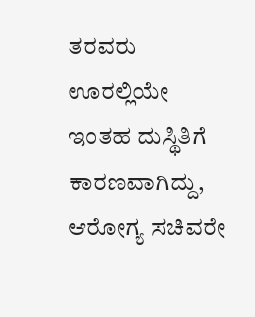ತರವರು ಊರಲ್ಲಿಯೇ ಇಂತಹ ದುಸ್ಥಿತಿಗೆ ಕಾರಣವಾಗಿದ್ದು, ಆರೋಗ್ಯ ಸಚಿವರೇ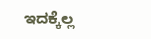ಇದಕ್ಕೆಲ್ಲ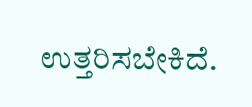ಉತ್ತರಿಸಬೇಕಿದೆ.